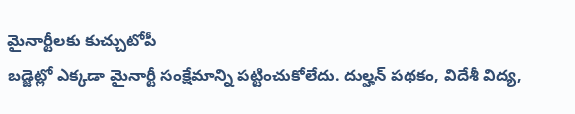మైనార్టీలకు కుచ్చుటోపీ
బడ్జెట్లో ఎక్కడా మైనార్టీ సంక్షేమాన్ని పట్టించుకోలేదు. దుల్హన్ పథకం, విదేశీ విద్య,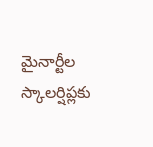మైనార్టీల స్కాలర్షిప్లకు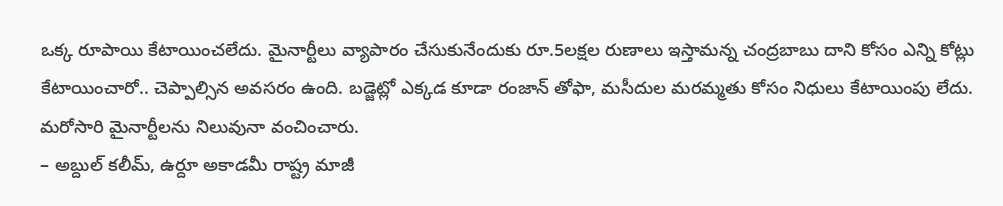ఒక్క రూపాయి కేటాయించలేదు. మైనార్టీలు వ్యాపారం చేసుకునేందుకు రూ.5లక్షల రుణాలు ఇస్తామన్న చంద్రబాబు దాని కోసం ఎన్ని కోట్లు కేటాయించారో.. చెప్పాల్సిన అవసరం ఉంది. బడ్జెట్లో ఎక్కడ కూడా రంజాన్ తోఫా, మసీదుల మరమ్మతు కోసం నిధులు కేటాయింపు లేదు. మరోసారి మైనార్టీలను నిలువునా వంచించారు.
– అబ్దుల్ కలీమ్, ఉర్దూ అకాడమీ రాష్ట్ర మాజీ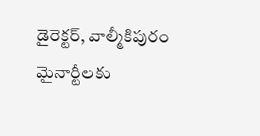డైరెక్టర్, వాల్మీకిపురం
మైనార్టీలకు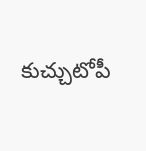కుచ్చుటోపీ